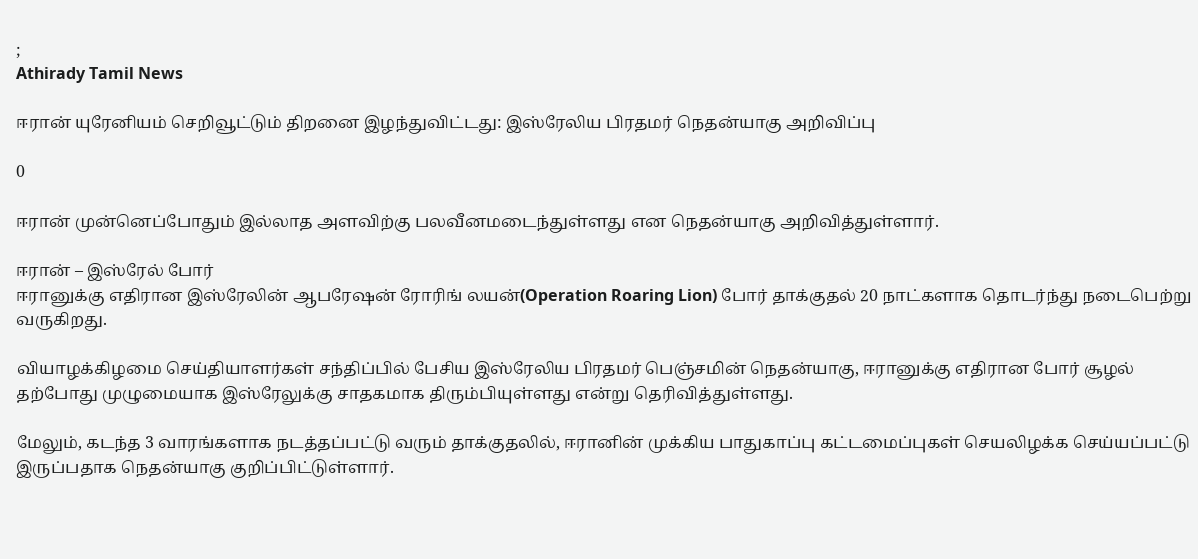;
Athirady Tamil News

ஈரான் யுரேனியம் செறிவூட்டும் திறனை இழந்துவிட்டது: இஸ்ரேலிய பிரதமர் நெதன்யாகு அறிவிப்பு

0

ஈரான் முன்னெப்போதும் இல்லாத அளவிற்கு பலவீனமடைந்துள்ளது என நெதன்யாகு அறிவித்துள்ளார்.

ஈரான் – இஸ்ரேல் போர்
ஈரானுக்கு எதிரான இஸ்ரேலின் ஆபரேஷன் ரோரிங் லயன்(Operation Roaring Lion) போர் தாக்குதல் 20 நாட்களாக தொடர்ந்து நடைபெற்று வருகிறது.

வியாழக்கிழமை செய்தியாளர்கள் சந்திப்பில் பேசிய இஸ்ரேலிய பிரதமர் பெஞ்சமின் நெதன்யாகு, ஈரானுக்கு எதிரான போர் சூழல் தற்போது முழுமையாக இஸ்ரேலுக்கு சாதகமாக திரும்பியுள்ளது என்று தெரிவித்துள்ளது.

மேலும், கடந்த 3 வாரங்களாக நடத்தப்பட்டு வரும் தாக்குதலில், ஈரானின் முக்கிய பாதுகாப்பு கட்டமைப்புகள் செயலிழக்க செய்யப்பட்டு இருப்பதாக நெதன்யாகு குறிப்பிட்டுள்ளார்.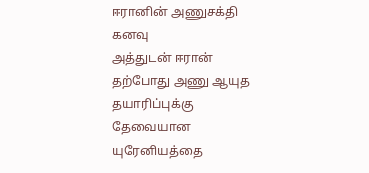ஈரானின் அணுசக்தி கனவு
அத்துடன் ஈரான் தற்போது அணு ஆயுத தயாரிப்புக்கு தேவையான யுரேனியத்தை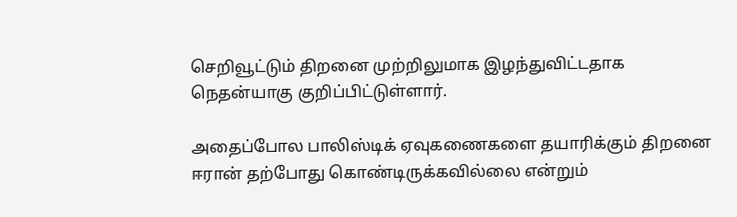செறிவூட்டும் திறனை முற்றிலுமாக இழந்துவிட்டதாக நெதன்யாகு குறிப்பிட்டுள்ளார்.

அதைப்போல பாலிஸ்டிக் ஏவுகணைகளை தயாரிக்கும் திறனை ஈரான் தற்போது கொண்டிருக்கவில்லை என்றும்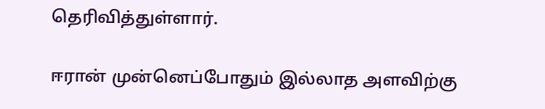தெரிவித்துள்ளார்.

ஈரான் முன்னெப்போதும் இல்லாத அளவிற்கு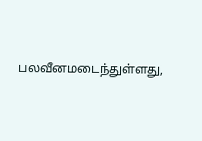பலவீனமடைந்துள்ளது,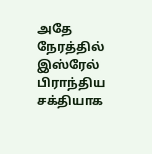அதே நேரத்தில் இஸ்ரேல் பிராந்திய சக்தியாக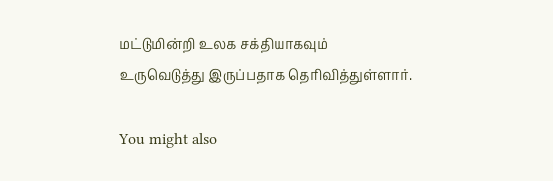மட்டுமின்றி உலக சக்தியாகவும் உருவெடுத்து இருப்பதாக தெரிவித்துள்ளார்.

You might also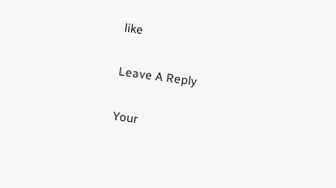like

Leave A Reply

Your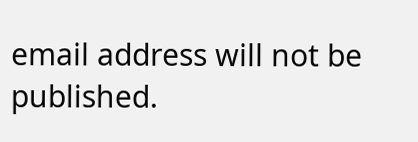email address will not be published.